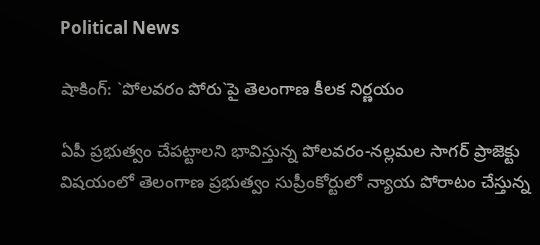Political News

షాకింగ్: `పోల‌వ‌రం పోరు`పై తెలంగాణ కీల‌క నిర్ణ‌యం

ఏపీ ప్ర‌భుత్వం చేప‌ట్టాల‌ని భావిస్తున్న పోల‌వ‌రం-న‌ల్ల‌మ‌ల సాగ‌ర్ ప్రాజెక్టు విష‌యంలో తెలంగాణ ప్ర‌భుత్వం సుప్రీంకోర్టులో న్యాయ పోరాటం చేస్తున్న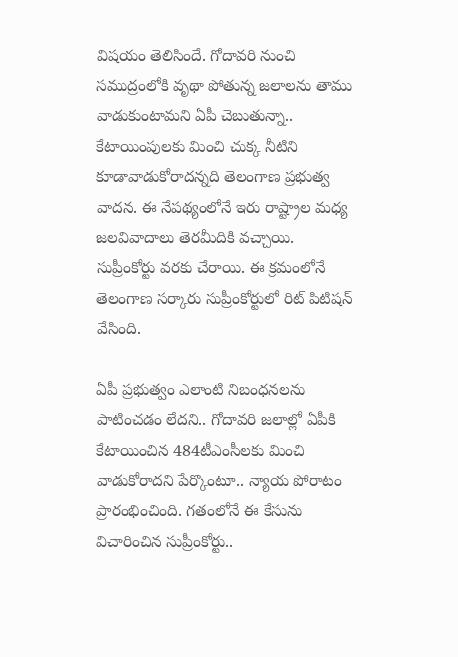విష‌యం తెలిసిందే. గోదావ‌రి నుంచి స‌ముద్రంలోకి వృథా పోతున్న జ‌లాల‌ను తాము వాడుకుంటామ‌ని ఏపీ చెబుతున్నా.. కేటాయింపుల‌కు మించి చుక్క నీటిని కూడావాడుకోరాద‌న్న‌ది తెలంగాణ ప్ర‌భుత్వ వాద‌న‌. ఈ నేప‌థ్యంలోనే ఇరు రాష్ట్రాల మ‌ధ్య జ‌ల‌వివాదాలు తెర‌మీదికి వ‌చ్చాయి. సుప్రీంకోర్టు వ‌రకు చేరాయి. ఈ క్ర‌మంలోనే తెలంగాణ స‌ర్కారు సుప్రీంకోర్టులో రిట్ పిటిష‌న్ వేసింది.

ఏపీ ప్ర‌భుత్వం ఎలాంటి నిబంధ‌న‌ల‌ను పాటించ‌డం లేద‌ని.. గోదావ‌రి జలాల్లో ఏపీకి కేటాయించిన 484టీఎంసీల‌కు మించి వాడుకోరాద‌ని పేర్కొంటూ.. న్యాయ పోరాటం ప్రారంభించింది. గ‌తంలోనే ఈ కేసును విచారించిన సుప్రీంకోర్టు..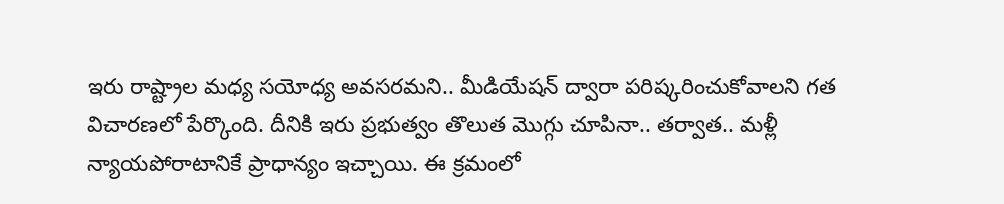ఇరు రాష్ట్రాల మ‌ధ్య స‌యోధ్య అవ‌స‌ర‌మ‌ని.. మీడియేష‌న్ ద్వారా ప‌రిష్క‌రించుకోవాల‌ని గ‌త విచార‌ణ‌లో పేర్కొంది. దీనికి ఇరు ప్ర‌భుత్వం తొలుత మొగ్గు చూపినా.. త‌ర్వాత‌.. మ‌ళ్లీ న్యాయ‌పోరాటానికే ప్రాధాన్యం ఇచ్చాయి. ఈ క్ర‌మంలో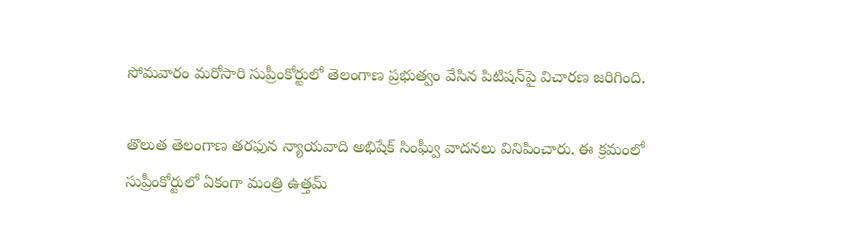సోమవారం మ‌రోసారి సుప్రీంకోర్టులో తెలంగాణ ప్ర‌భుత్వం వేసిన పిటిష‌న్‌పై విచార‌ణ జ‌రిగింది.

తొలుత తెలంగాణ త‌ర‌ఫున న్యాయ‌వాది అభిషేక్ సింఘ్వీ వాద‌న‌లు వినిపించారు. ఈ క్ర‌మంలో సుప్రీంకోర్టులో ఏకంగా మంత్రి ఉత్త‌మ్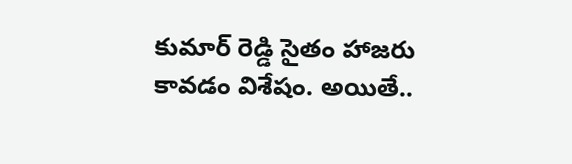కుమార్ రెడ్డి సైతం హాజ‌రు కావ‌డం విశేషం. అయితే..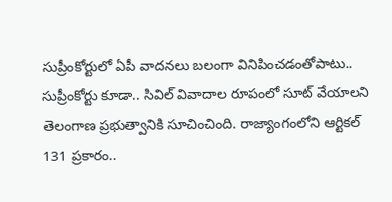సుప్రీంకోర్టులో ఏపీ వాద‌న‌లు బ‌లంగా వినిపించ‌డంతోపాటు.. సుప్రీంకోర్టు కూడా.. సివిల్ వివాదాల రూపంలో సూట్ వేయాల‌ని తెలంగాణ ప్ర‌భుత్వానికి సూచించింది. రాజ్యాంగంలోని ఆర్టిక‌ల్ 131 ప్ర‌కారం..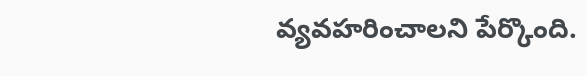వ్య‌వ‌హ‌రించాల‌ని పేర్కొంది.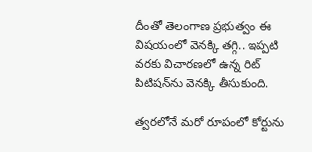దీంతో తెలంగాణ ప్ర‌భుత్వం ఈ విష‌యంలో వెనక్కి త‌గ్గి.. ఇప్ప‌టి వ‌ర‌కు విచార‌ణ‌లో ఉన్న రిట్ పిటిష‌న్‌ను వెన‌క్కి తీసుకుంది.

త్వ‌ర‌లోనే మ‌రో రూపంలో కోర్టును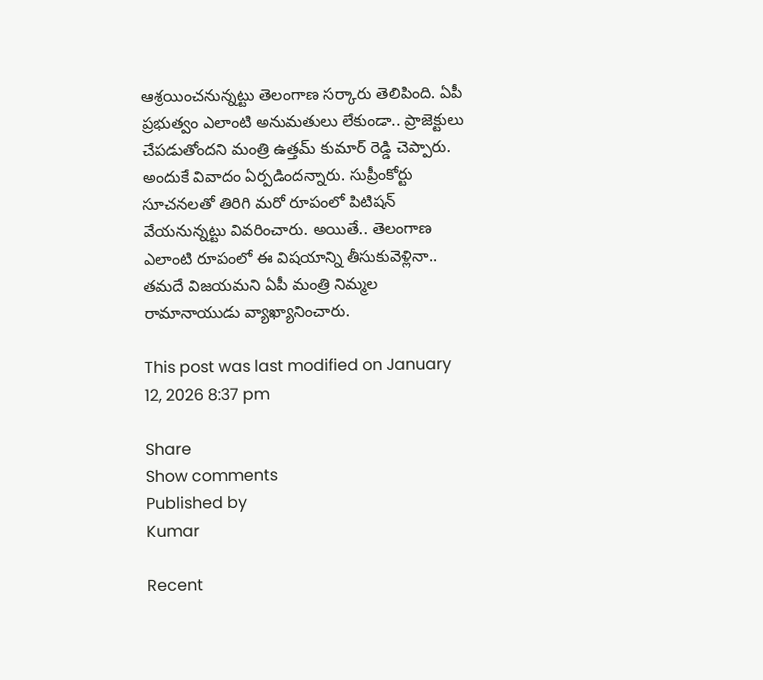ఆశ్ర‌యించ‌నున్న‌ట్టు తెలంగాణ స‌ర్కారు తెలిపింది. ఏపీ ప్ర‌భుత్వం ఎలాంటి అనుమ‌తులు లేకుండా.. ప్రాజెక్టులు చేప‌డుతోంద‌ని మంత్రి ఉత్త‌మ్ కుమార్ రెడ్డి చెప్పారు. అందుకే వివాదం ఏర్ప‌డింద‌న్నారు. సుప్రీంకోర్టు సూచ‌న‌ల‌తో తిరిగి మ‌రో రూపంలో పిటిష‌న్ వేయ‌నున్న‌ట్టు వివ‌రించారు. అయితే.. తెలంగాణ ఎలాంటి రూపంలో ఈ విష‌యాన్ని తీసుకువెళ్లినా.. తమ‌దే విజ‌య‌మ‌ని ఏపీ మంత్రి నిమ్మ‌ల రామానాయుడు వ్యాఖ్యానించారు.

This post was last modified on January 12, 2026 8:37 pm

Share
Show comments
Published by
Kumar

Recent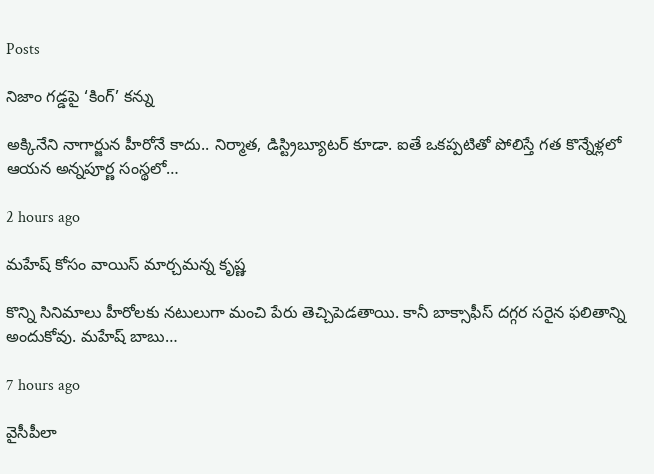Posts

నిజాం గడ్డపై ‘కింగ్’ కన్ను

అక్కినేని నాగార్జున హీరోనే కాదు.. నిర్మాత, డిస్ట్రిబ్యూటర్ కూడా. ఐతే ఒకప్పటితో పోలిస్తే గత కొన్నేళ్లలో ఆయన అన్నపూర్ణ సంస్థలో…

2 hours ago

మహేష్ కోసం వాయిస్ మార్చమన్న కృష్ణ

కొన్ని సినిమాలు హీరోలకు నటులుగా మంచి పేరు తెచ్చిపెడతాయి. కానీ బాక్సాఫీస్ దగ్గర సరైన ఫలితాన్ని అందుకోవు. మహేష్ బాబు…

7 hours ago

వైసీపీలా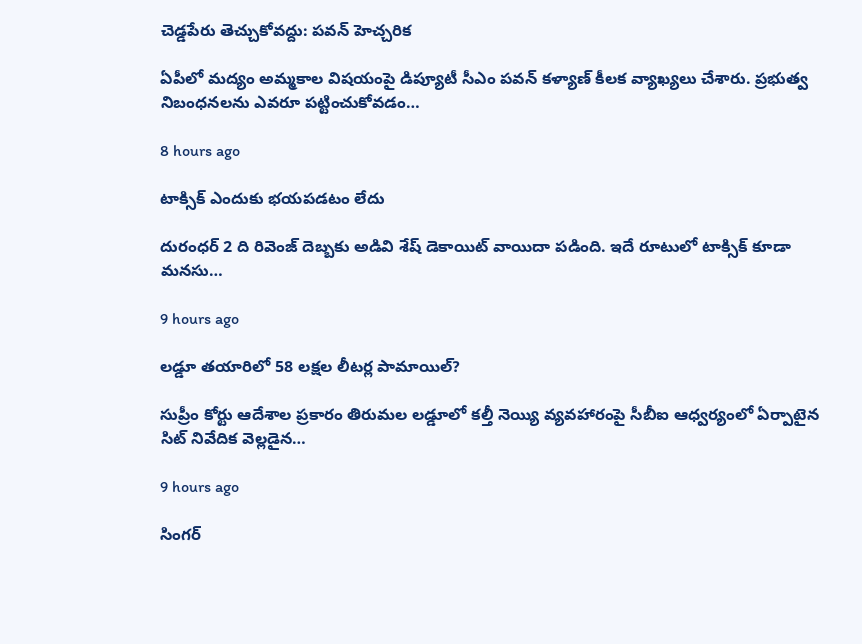చెడ్డపేరు తెచ్చుకోవద్దు: పవన్ హెచ్చరిక

ఏపీలో మద్యం అమ్మకాల విషయంపై డిప్యూటీ సీఎం పవన్ కళ్యాణ్ కీలక వ్యాఖ్యలు చేశారు. ప్రభుత్వ నిబంధనలను ఎవరూ పట్టించుకోవడం…

8 hours ago

టాక్సిక్ ఎందుకు భయపడటం లేదు

దురంధర్ 2 ది రివెంజ్ దెబ్బకు అడివి శేష్ డెకాయిట్ వాయిదా పడింది. ఇదే రూటులో టాక్సిక్ కూడా మనసు…

9 hours ago

లడ్డూ తయారిలో 58 లక్షల లీటర్ల పామాయిల్?

సుప్రీం కోర్టు ఆదేశాల ప్రకారం తిరుమల లడ్డూలో కల్తీ నెయ్యి వ్యవహారంపై సీబీఐ ఆధ్వర్యంలో ఏర్పాటైన సిట్ నివేదిక వెల్లడైన…

9 hours ago

సింగర్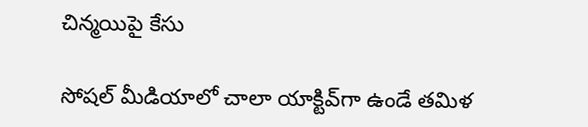చిన్మ‌యిపై కేసు

సోష‌ల్ మీడియాలో చాలా యాక్టివ్‌గా ఉండే త‌మిళ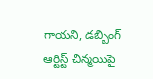గాయ‌ని, డ‌బ్బింగ్ ఆర్టిస్ట్ చిన్మ‌యిపై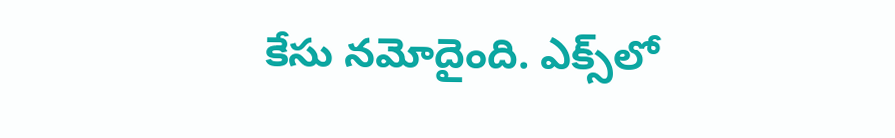కేసు న‌మోదైంది. ఎక్స్‌లో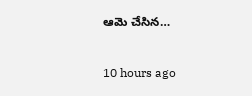ఆమె చేసిన…

10 hours ago